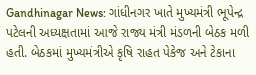Gandhinagar News: ગાંધીનગર ખાતે મુખ્યમંત્રી ભૂપેન્દ્ર પટેલની અધ્યક્ષતામાં આજે રાજ્ય મંત્રી મંડળની બેઠક મળી હતી. બેઠકમાં મુખ્યમંત્રીએ કૃષિ રાહત પેકેજ અને ટેકાના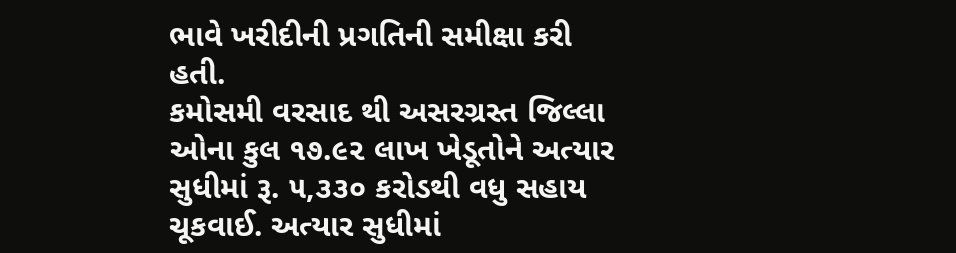ભાવે ખરીદીની પ્રગતિની સમીક્ષા કરી હતી.
કમોસમી વરસાદ થી અસરગ્રસ્ત જિલ્લા ઓના કુલ ૧૭.૯૨ લાખ ખેડૂતોને અત્યાર સુધીમાં રૂ. ૫,૩૩૦ કરોડથી વધુ સહાય ચૂકવાઈ. અત્યાર સુધીમાં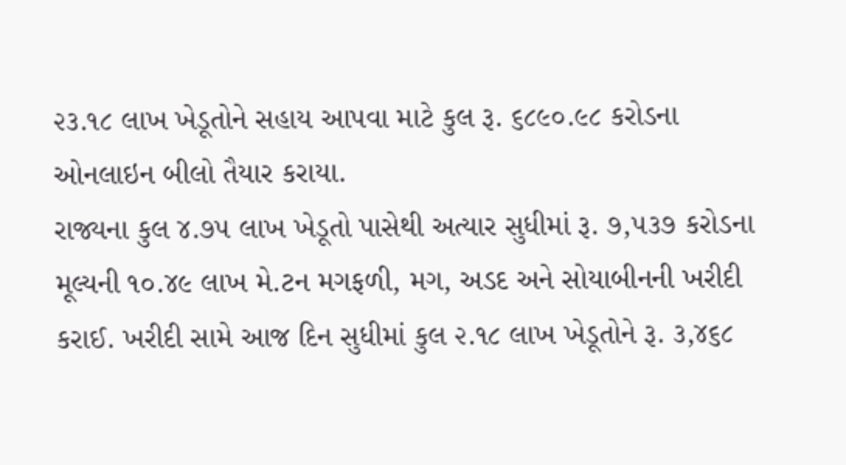૨૩.૧૮ લાખ ખેડૂતોને સહાય આપવા માટે કુલ રૂ. ૬૮૯૦.૯૮ કરોડના ઓનલાઇન બીલો તૈયાર કરાયા.
રાજ્યના કુલ ૪.૭૫ લાખ ખેડૂતો પાસેથી અત્યાર સુધીમાં રૂ. ૭,૫૩૭ કરોડના મૂલ્યની ૧૦.૪૯ લાખ મે.ટન મગફળી, મગ, અડદ અને સોયાબીનની ખરીદી કરાઈ. ખરીદી સામે આજ દિન સુધીમાં કુલ ૨.૧૮ લાખ ખેડૂતોને રૂ. ૩,૪૬૮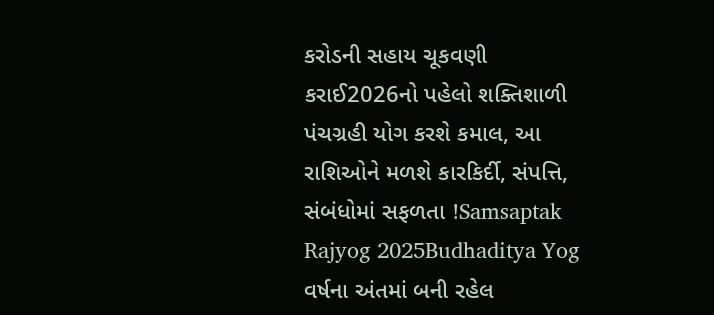કરોડની સહાય ચૂકવણી કરાઈ2026નો પહેલો શક્તિશાળી પંચગ્રહી યોગ કરશે કમાલ, આ રાશિઓને મળશે કારકિર્દી, સંપત્તિ, સંબંધોમાં સફળતા !Samsaptak Rajyog 2025Budhaditya Yog વર્ષના અંતમાં બની રહેલ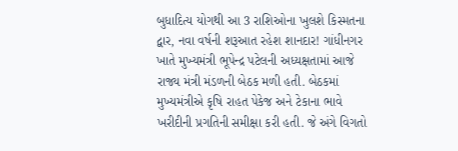બુધાદિત્ય યોગથી આ 3 રાશિઓના ખુલશે કિસ્મતના દ્વાર, નવા વર્ષની શરૂઆત રહેશ શાનદાર! ગાંધીનગર ખાતે મુખ્યમંત્રી ભૂપેન્દ્ર પટેલની અધ્યક્ષતામાં આજે રાજ્ય મંત્રી મંડળની બેઠક મળી હતી. બેઠકમાં મુખ્યમંત્રીએ કૃષિ રાહત પેકેજ અને ટેકાના ભાવે ખરીદીની પ્રગતિની સમીક્ષા કરી હતી. જે અંગે વિગતો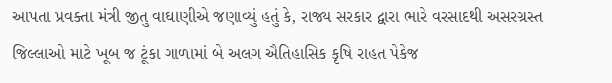આપતા પ્રવક્તા મંત્રી જીતુ વાઘાણીએ જણાવ્યું હતું કે, રાજ્ય સરકાર દ્વારા ભારે વરસાદથી અસરગ્રસ્ત જિલ્લાઓ માટે ખૂબ જ ટૂંકા ગાળામાં બે અલગ ઐતિહાસિક કૃષિ રાહત પેકેજ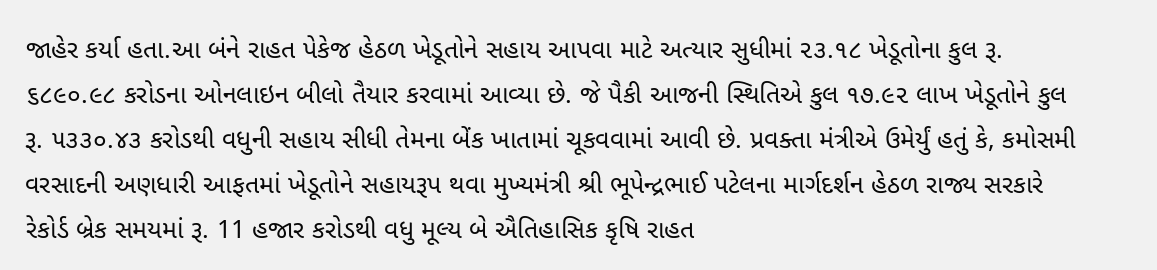જાહેર કર્યા હતા.આ બંને રાહત પેકેજ હેઠળ ખેડૂતોને સહાય આપવા માટે અત્યાર સુધીમાં ૨૩.૧૮ ખેડૂતોના કુલ રૂ. ૬૮૯૦.૯૮ કરોડના ઓનલાઇન બીલો તૈયાર કરવામાં આવ્યા છે. જે પૈકી આજની સ્થિતિએ કુલ ૧૭.૯૨ લાખ ખેડૂતોને કુલ રૂ. ૫૩૩૦.૪૩ કરોડથી વધુની સહાય સીધી તેમના બેંક ખાતામાં ચૂકવવામાં આવી છે. પ્રવક્તા મંત્રીએ ઉમેર્યું હતું કે, કમોસમી વરસાદની અણધારી આફતમાં ખેડૂતોને સહાયરૂપ થવા મુખ્યમંત્રી શ્રી ભૂપેન્દ્રભાઈ પટેલના માર્ગદર્શન હેઠળ રાજ્ય સરકારે રેકોર્ડ બ્રેક સમયમાં રૂ. 11 હજાર કરોડથી વધુ મૂલ્ય બે ઐતિહાસિક કૃષિ રાહત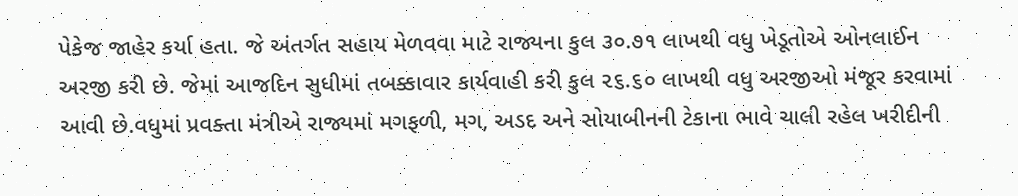પેકેજ જાહેર કર્યા હતા. જે અંતર્ગત સહાય મેળવવા માટે રાજ્યના કુલ ૩૦.૭૧ લાખથી વધુ ખેડૂતોએ ઓનલાઈન અરજી કરી છે. જેમાં આજદિન સુધીમાં તબક્કાવાર કાર્યવાહી કરી કુલ ૨૬.૬૦ લાખથી વધુ અરજીઓ મંજૂર કરવામાં આવી છે.વધુમાં પ્રવક્તા મંત્રીએ રાજ્યમાં મગફળી, મગ, અડદ અને સોયાબીનની ટેકાના ભાવે ચાલી રહેલ ખરીદીની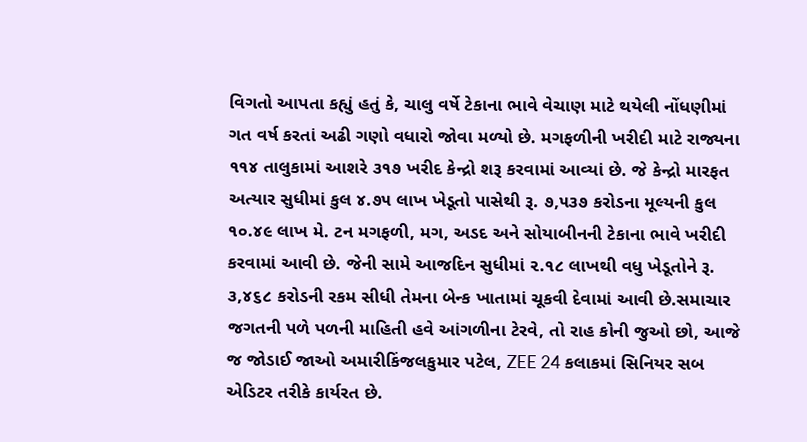વિગતો આપતા કહ્યું હતું કે, ચાલુ વર્ષે ટેકાના ભાવે વેચાણ માટે થયેલી નોંધણીમાં ગત વર્ષ કરતાં અઢી ગણો વધારો જોવા મળ્યો છે. મગફળીની ખરીદી માટે રાજ્યના ૧૧૪ તાલુકામાં આશરે ૩૧૭ ખરીદ કેન્દ્રો શરૂ કરવામાં આવ્યાં છે. જે કેન્દ્રો મારફત અત્યાર સુધીમાં કુલ ૪.૭૫ લાખ ખેડૂતો પાસેથી રૂ. ૭,૫૩૭ કરોડના મૂલ્યની કુલ ૧૦.૪૯ લાખ મે. ટન મગફળી, મગ, અડદ અને સોયાબીનની ટેકાના ભાવે ખરીદી કરવામાં આવી છે. જેની સામે આજદિન સુધીમાં ૨.૧૮ લાખથી વધુ ખેડૂતોને રૂ. ૩,૪૬૮ કરોડની રકમ સીધી તેમના બેન્ક ખાતામાં ચૂકવી દેવામાં આવી છે.સમાચાર જગતની પળે પળની માહિતી હવે આંગળીના ટેરવે, તો રાહ કોની જુઓ છો, આજે જ જોડાઈ જાઓ અમારીકિંજલકુમાર પટેલ, ZEE 24 કલાકમાં સિનિયર સબ એડિટર તરીકે કાર્યરત છે.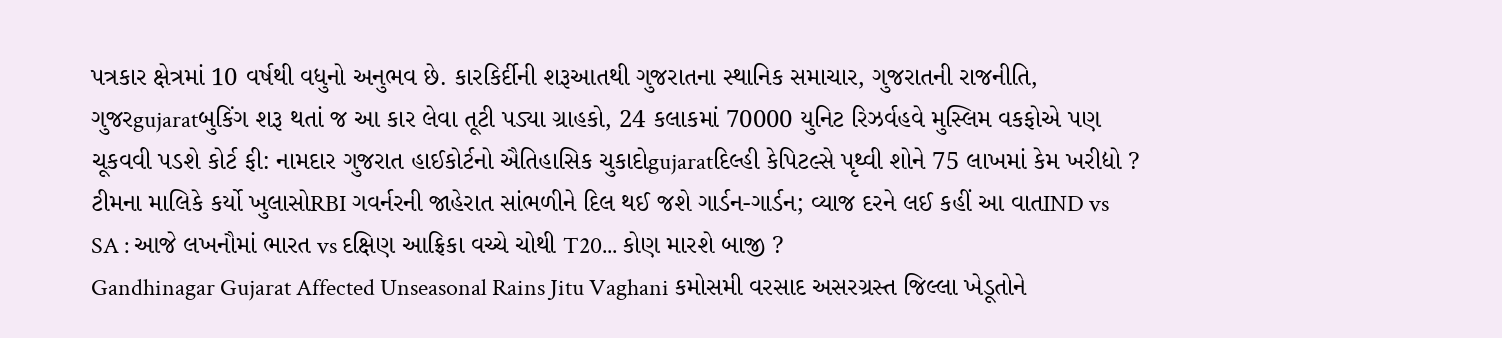પત્રકાર ક્ષેત્રમાં 10 વર્ષથી વધુનો અનુભવ છે. કારકિર્દીની શરૂઆતથી ગુજરાતના સ્થાનિક સમાચાર, ગુજરાતની રાજનીતિ, ગુજરgujaratબુકિંગ શરૂ થતાં જ આ કાર લેવા તૂટી પડ્યા ગ્રાહકો, 24 કલાકમાં 70000 યુનિટ રિઝર્વહવે મુસ્લિમ વકફોએ પણ ચૂકવવી પડશે કોર્ટ ફી: નામદાર ગુજરાત હાઈકોર્ટનો ઐતિહાસિક ચુકાદોgujaratદિલ્હી કેપિટલ્સે પૃથ્વી શોને 75 લાખમાં કેમ ખરીદ્યો ? ટીમના માલિકે કર્યો ખુલાસોRBI ગવર્નરની જાહેરાત સાંભળીને દિલ થઈ જશે ગાર્ડન-ગાર્ડન; વ્યાજ દરને લઈ કહીં આ વાતIND vs SA : આજે લખનૌમાં ભારત vs દક્ષિણ આફ્રિકા વચ્ચે ચોથી T20... કોણ મારશે બાજી ?
Gandhinagar Gujarat Affected Unseasonal Rains Jitu Vaghani કમોસમી વરસાદ અસરગ્રસ્ત જિલ્લા ખેડૂતોને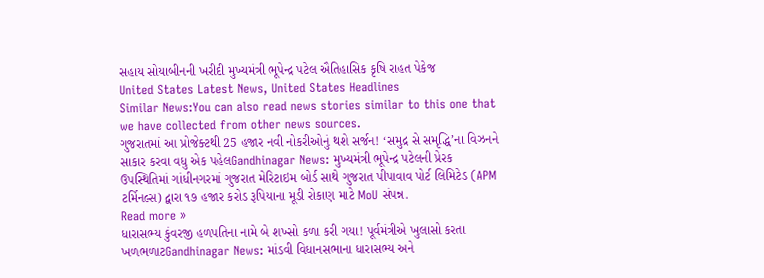સહાય સોયાબીનની ખરીદી મુખ્યમંત્રી ભૂપેન્દ્ર પટેલ ઐતિહાસિક કૃષિ રાહત પેકેજ
United States Latest News, United States Headlines
Similar News:You can also read news stories similar to this one that we have collected from other news sources.
ગુજરાતમાં આ પ્રોજેક્ટથી 25 હજાર નવી નોકરીઓનું થશે સર્જન! ‘સમુદ્ર સે સમૃદ્ધિ’ના વિઝનને સાકાર કરવા વધુ એક પહેલGandhinagar News: મુખ્યમંત્રી ભૂપેન્દ્ર પટેલની પ્રેરક ઉપસ્થિતિમાં ગાંધીનગરમાં ગુજરાત મેરિટાઇમ બોર્ડ સાથે ગુજરાત પીપાવાવ પોર્ટ લિમિટેડ (APM ટર્મિનલ્સ) દ્વારા ૧૭ હજાર કરોડ રૂપિયાના મૂડી રોકાણ માટે MoU સંપન્ન.
Read more »
ધારાસભ્ય કુંવરજી હળપતિના નામે બે શખ્સો કળા કરી ગયા! પૂર્વમંત્રીએ ખુલાસો કરતા ખળભળાટGandhinagar News: માંડવી વિધાનસભાના ધારાસભ્ય અને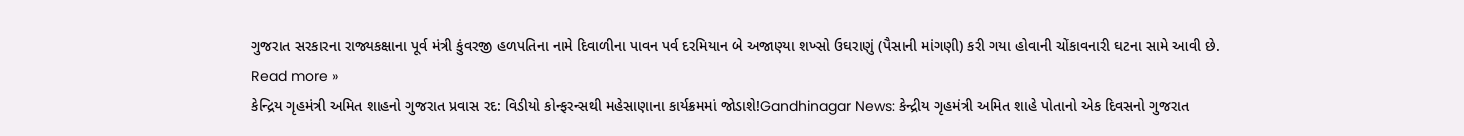ગુજરાત સરકારના રાજ્યકક્ષાના પૂર્વ મંત્રી કુંવરજી હળપતિના નામે દિવાળીના પાવન પર્વ દરમિયાન બે અજાણ્યા શખ્સો ઉઘરાણું (પૈસાની માંગણી) કરી ગયા હોવાની ચોંકાવનારી ઘટના સામે આવી છે.
Read more »
કેન્દ્રિય ગૃહમંત્રી અમિત શાહનો ગુજરાત પ્રવાસ રદ: વિડીયો કોન્ફરન્સથી મહેસાણાના કાર્યક્રમમાં જોડાશે!Gandhinagar News: કેન્દ્રીય ગૃહમંત્રી અમિત શાહે પોતાનો એક દિવસનો ગુજરાત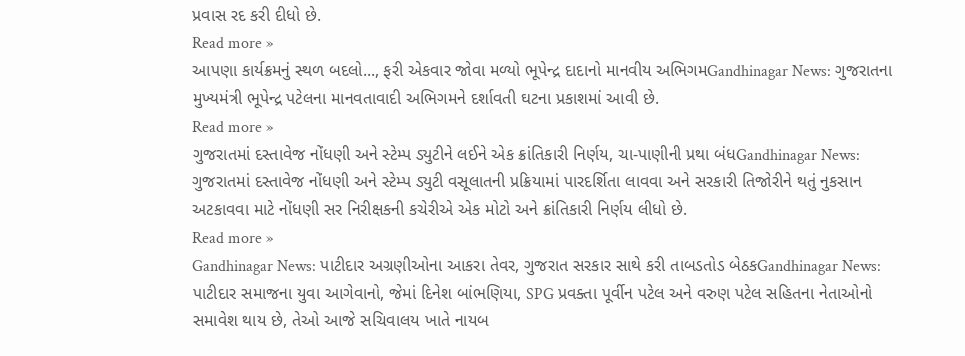પ્રવાસ રદ કરી દીધો છે.
Read more »
આપણા કાર્યક્રમનું સ્થળ બદલો..., ફરી એકવાર જોવા મળ્યો ભૂપેન્દ્ર દાદાનો માનવીય અભિગમGandhinagar News: ગુજરાતના મુખ્યમંત્રી ભૂપેન્દ્ર પટેલના માનવતાવાદી અભિગમને દર્શાવતી ઘટના પ્રકાશમાં આવી છે.
Read more »
ગુજરાતમાં દસ્તાવેજ નોંધણી અને સ્ટેમ્પ ડ્યુટીને લઈને એક ક્રાંતિકારી નિર્ણય, ચા-પાણીની પ્રથા બંધGandhinagar News: ગુજરાતમાં દસ્તાવેજ નોંધણી અને સ્ટેમ્પ ડ્યુટી વસૂલાતની પ્રક્રિયામાં પારદર્શિતા લાવવા અને સરકારી તિજોરીને થતું નુકસાન અટકાવવા માટે નોંધણી સર નિરીક્ષકની કચેરીએ એક મોટો અને ક્રાંતિકારી નિર્ણય લીધો છે.
Read more »
Gandhinagar News: પાટીદાર અગ્રણીઓના આકરા તેવર, ગુજરાત સરકાર સાથે કરી તાબડતોડ બેઠકGandhinagar News: પાટીદાર સમાજના યુવા આગેવાનો, જેમાં દિનેશ બાંભણિયા, SPG પ્રવક્તા પૂર્વીન પટેલ અને વરુણ પટેલ સહિતના નેતાઓનો સમાવેશ થાય છે, તેઓ આજે સચિવાલય ખાતે નાયબ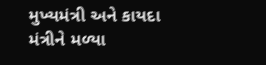મુખ્યમંત્રી અને કાયદા મંત્રીને મળ્યા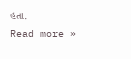હતા.
Read more »